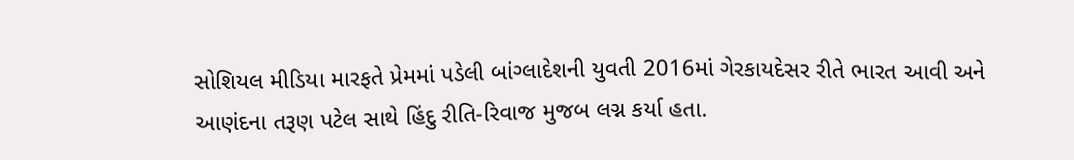સોશિયલ મીડિયા મારફતે પ્રેમમાં પડેલી બાંગ્લાદેશની યુવતી 2016માં ગેરકાયદેસર રીતે ભારત આવી અને આણંદના તરૂણ પટેલ સાથે હિંદુ રીતિ-રિવાજ મુજબ લગ્ન કર્યા હતા.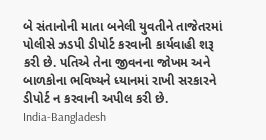બે સંતાનોની માતા બનેલી યુવતીને તાજેતરમાં પોલીસે ઝડપી ડીપોર્ટ કરવાની કાર્યવાહી શરૂ કરી છે. પતિએ તેના જીવનના જોખમ અને બાળકોના ભવિષ્યને ધ્યાનમાં રાખી સરકારને ડીપોર્ટ ન કરવાની અપીલ કરી છે.
India-Bangladesh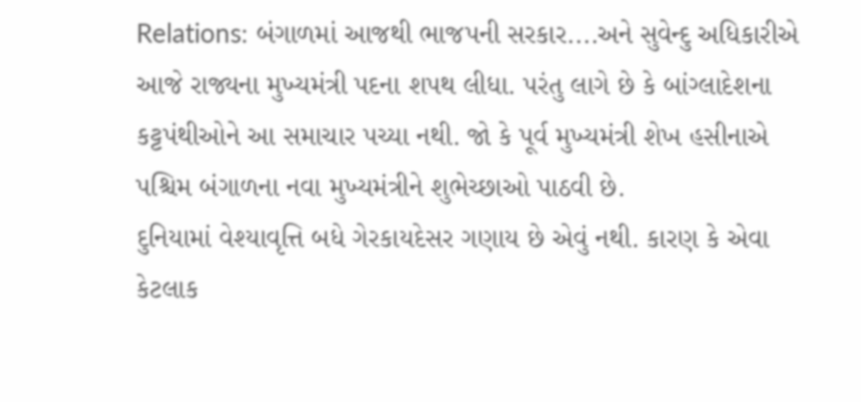Relations: બંગાળમાં આજથી ભાજપની સરકાર....અને સુવેન્દુ અધિકારીએ આજે રાજ્યના મુખ્યમંત્રી પદના શપથ લીધા. પરંતુ લાગે છે કે બાંગ્લાદેશના કટ્ટપંથીઓને આ સમાચાર પચ્યા નથી. જો કે પૂર્વ મુખ્યમંત્રી શેખ હસીનાએ પશ્ચિમ બંગાળના નવા મુખ્યમંત્રીને શુભેચ્છાઓ પાઠવી છે.
દુનિયામાં વેશ્યાવૃત્તિ બધે ગેરકાયદેસર ગણાય છે એવું નથી. કારણ કે એવા કેટલાક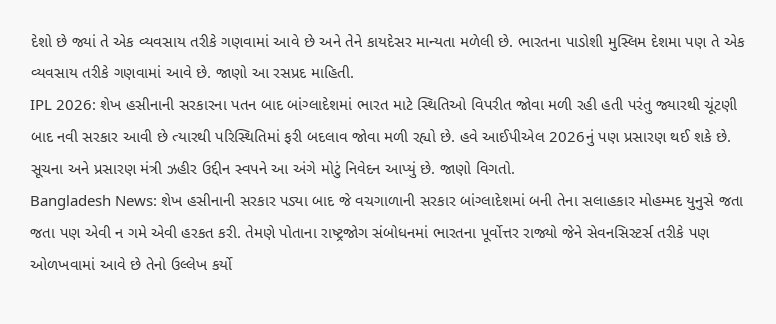દેશો છે જ્યાં તે એક વ્યવસાય તરીકે ગણવામાં આવે છે અને તેને કાયદેસર માન્યતા મળેલી છે. ભારતના પાડોશી મુસ્લિમ દેશમા પણ તે એક વ્યવસાય તરીકે ગણવામાં આવે છે. જાણો આ રસપ્રદ માહિતી.
IPL 2026: શેખ હસીનાની સરકારના પતન બાદ બાંગ્લાદેશમાં ભારત માટે સ્થિતિઓ વિપરીત જોવા મળી રહી હતી પરંતુ જ્યારથી ચૂંટણી બાદ નવી સરકાર આવી છે ત્યારથી પરિસ્થિતિમાં ફરી બદલાવ જોવા મળી રહ્યો છે. હવે આઈપીએલ 2026નું પણ પ્રસારણ થઈ શકે છે. સૂચના અને પ્રસારણ મંત્રી ઝહીર ઉદ્દીન સ્વપને આ અંગે મોટું નિવેદન આપ્યું છે. જાણો વિગતો.
Bangladesh News: શેખ હસીનાની સરકાર પડ્યા બાદ જે વચગાળાની સરકાર બાંગ્લાદેશમાં બની તેના સલાહકાર મોહમ્મદ યુનુસે જતા જતા પણ એવી ન ગમે એવી હરકત કરી. તેમણે પોતાના રાષ્ટ્રજોગ સંબોધનમાં ભારતના પૂર્વોત્તર રાજ્યો જેને સેવનસિસ્ટર્સ તરીકે પણ ઓળખવામાં આવે છે તેનો ઉલ્લેખ કર્યો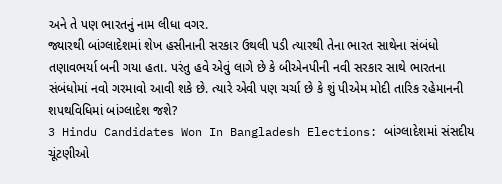અને તે પણ ભારતનું નામ લીધા વગર.
જ્યારથી બાંગ્લાદેશમાં શેખ હસીનાની સરકાર ઉથલી પડી ત્યારથી તેના ભારત સાથેના સંબંધો તણાવભર્યા બની ગયા હતા. પરંતુ હવે એવું લાગે છે કે બીએનપીની નવી સરકાર સાથે ભારતના સંબંધોમાં નવો ગરમાવો આવી શકે છે. ત્યારે એવી પણ ચર્ચા છે કે શું પીએમ મોદી તારિક રહેમાનની શપથવિધિમાં બાંગ્લાદેશ જશે?
3 Hindu Candidates Won In Bangladesh Elections: બાંગ્લાદેશમાં સંસદીય ચૂંટણીઓ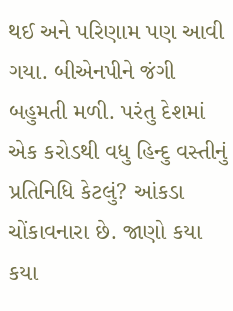થઈ અને પરિણામ પણ આવી ગયા. બીએનપીને જંગી બહુમતી મળી. પરંતુ દેશમાં એક કરોડથી વધુ હિન્દુ વસ્તીનું પ્રતિનિધિ કેટલું? આંકડા ચોંકાવનારા છે. જાણો કયા કયા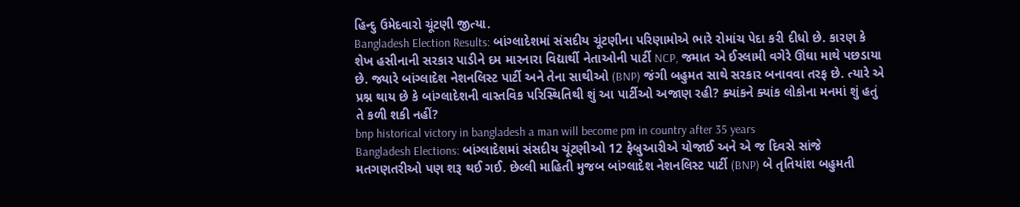હિન્દુ ઉમેદવારો ચૂંટણી જીત્યા.
Bangladesh Election Results: બાંગ્લાદેશમાં સંસદીય ચૂંટણીના પરિણામોએ ભારે રોમાંચ પેદા કરી દીધો છે. કારણ કે શેખ હસીનાની સરકાર પાડીને દમ મારનારા વિદ્યાર્થી નેતાઓની પાર્ટી NCP, જમાત એ ઈસ્લામી વગેરે ઊંઘા માથે પછડાયા છે. જ્યારે બાંગ્લાદેશ નેશનલિસ્ટ પાર્ટી અને તેના સાથીઓ (BNP) જંગી બહુમત સાથે સરકાર બનાવવા તરફ છે. ત્યારે એ પ્રશ્ન થાય છે કે બાંગ્લાદેશની વાસ્તવિક પરિસ્થિતિથી શું આ પાર્ટીઓ અજાણ રહી? ક્યાંકને ક્યાંક લોકોના મનમાં શું હતું તે કળી શકી નહીં?
bnp historical victory in bangladesh a man will become pm in country after 35 years
Bangladesh Elections: બાંગ્લાદેશમાં સંસદીય ચૂંટણીઓ 12 ફેબ્રુઆરીએ યોજાઈ અને એ જ દિવસે સાંજે મતગણતરીઓ પણ શરૂ થઈ ગઈ. છેલ્લી માહિતી મુજબ બાંગ્લાદેશ નેશનલિસ્ટ પાર્ટી (BNP) બે તૃતિયાંશ બહુમતી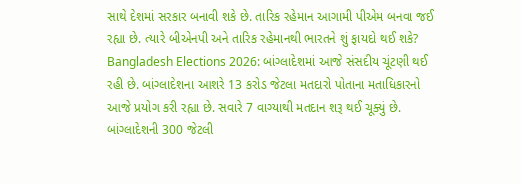સાથે દેશમાં સરકાર બનાવી શકે છે. તારિક રહેમાન આગામી પીએમ બનવા જઈ રહ્યા છે. ત્યારે બીએનપી અને તારિક રહેમાનથી ભારતને શું ફાયદો થઈ શકે?
Bangladesh Elections 2026: બાંગ્લાદેશમાં આજે સંસદીય ચૂંટણી થઈ રહી છે. બાંગ્લાદેશના આશરે 13 કરોડ જેટલા મતદારો પોતાના મતાધિકારનો આજે પ્રયોગ કરી રહ્યા છે. સવારે 7 વાગ્યાથી મતદાન શરૂ થઈ ચૂક્યું છે. બાંગ્લાદેશની 300 જેટલી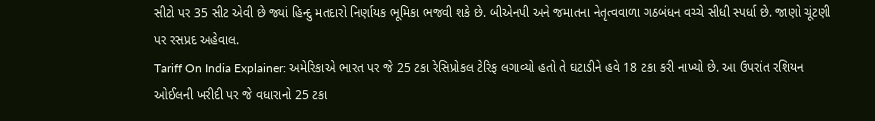સીટો પર 35 સીટ એવી છે જ્યાં હિન્દુ મતદારો નિર્ણાયક ભૂમિકા ભજવી શકે છે. બીએનપી અને જમાતના નેતૃત્વવાળા ગઠબંધન વચ્ચે સીધી સ્પર્ધા છે. જાણો ચૂંટણી પર રસપ્રદ અહેવાલ.
Tariff On India Explainer: અમેરિકાએ ભારત પર જે 25 ટકા રેસિપ્રોકલ ટેરિફ લગાવ્યો હતો તે ઘટાડીને હવે 18 ટકા કરી નાખ્યો છે. આ ઉપરાંત રશિયન ઓઈલની ખરીદી પર જે વધારાનો 25 ટકા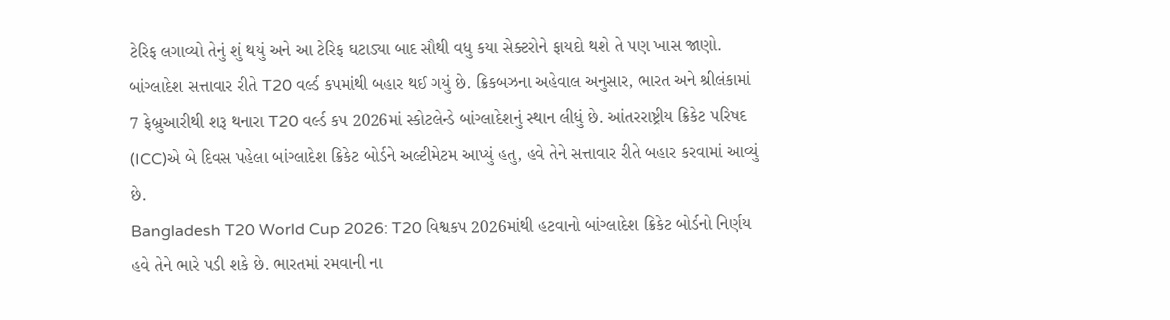ટેરિફ લગાવ્યો તેનું શું થયું અને આ ટેરિફ ઘટાડ્યા બાદ સૌથી વધુ કયા સેક્ટરોને ફાયદો થશે તે પણ ખાસ જાણો.
બાંગ્લાદેશ સત્તાવાર રીતે T20 વર્લ્ડ કપમાંથી બહાર થઈ ગયું છે. ક્રિકબઝના અહેવાલ અનુસાર, ભારત અને શ્રીલંકામાં 7 ફેબ્રુઆરીથી શરૂ થનારા T20 વર્લ્ડ કપ 2026માં સ્કોટલેન્ડે બાંગ્લાદેશનું સ્થાન લીધું છે. આંતરરાષ્ટ્રીય ક્રિકેટ પરિષદ (ICC)એ બે દિવસ પહેલા બાંગ્લાદેશ ક્રિકેટ બોર્ડને અલ્ટીમેટમ આપ્યું હતુ, હવે તેને સત્તાવાર રીતે બહાર કરવામાં આવ્યું છે.
Bangladesh T20 World Cup 2026: T20 વિશ્વકપ 2026માંથી હટવાનો બાંગ્લાદેશ ક્રિકેટ બોર્ડનો નિર્ણય હવે તેને ભારે પડી શકે છે. ભારતમાં રમવાની ના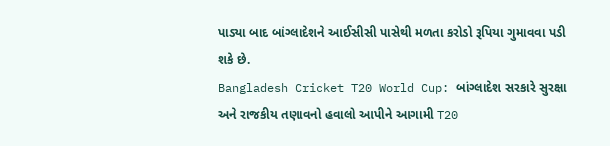પાડ્યા બાદ બાંગ્લાદેશને આઈસીસી પાસેથી મળતા કરોડો રૂપિયા ગુમાવવા પડી શકે છે.
Bangladesh Cricket T20 World Cup: બાંગ્લાદેશ સરકારે સુરક્ષા અને રાજકીય તણાવનો હવાલો આપીને આગામી T20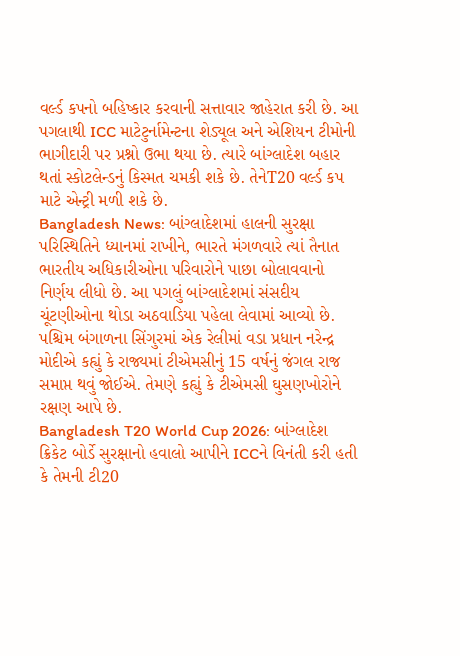વર્લ્ડ કપનો બહિષ્કાર કરવાની સત્તાવાર જાહેરાત કરી છે. આ પગલાથી ICC માટેટુર્નામેન્ટના શેડ્યૂલ અને એશિયન ટીમોની ભાગીદારી પર પ્રશ્નો ઉભા થયા છે. ત્યારે બાંગ્લાદેશ બહાર થતાં સ્કોટલેન્ડનું કિસ્મત ચમકી શકે છે. તેનેT20 વર્લ્ડ કપ માટે એન્ટ્રી મળી શકે છે.
Bangladesh News: બાંગ્લાદેશમાં હાલની સુરક્ષા પરિસ્થિતિને ધ્યાનમાં રાખીને, ભારતે મંગળવારે ત્યાં તૈનાત ભારતીય અધિકારીઓના પરિવારોને પાછા બોલાવવાનો નિર્ણય લીધો છે. આ પગલું બાંગ્લાદેશમાં સંસદીય ચૂંટણીઓના થોડા અઠવાડિયા પહેલા લેવામાં આવ્યો છે.
પશ્ચિમ બંગાળના સિંગુરમાં એક રેલીમાં વડા પ્રધાન નરેન્દ્ર મોદીએ કહ્યું કે રાજ્યમાં ટીએમસીનું 15 વર્ષનું જંગલ રાજ સમાપ્ત થવું જોઈએ. તેમણે કહ્યું કે ટીએમસી ઘુસણખોરોને રક્ષણ આપે છે.
Bangladesh T20 World Cup 2026: બાંગ્લાદેશ ક્રિકેટ બોર્ડે સુરક્ષાનો હવાલો આપીને ICCને વિનંતી કરી હતી કે તેમની ટી20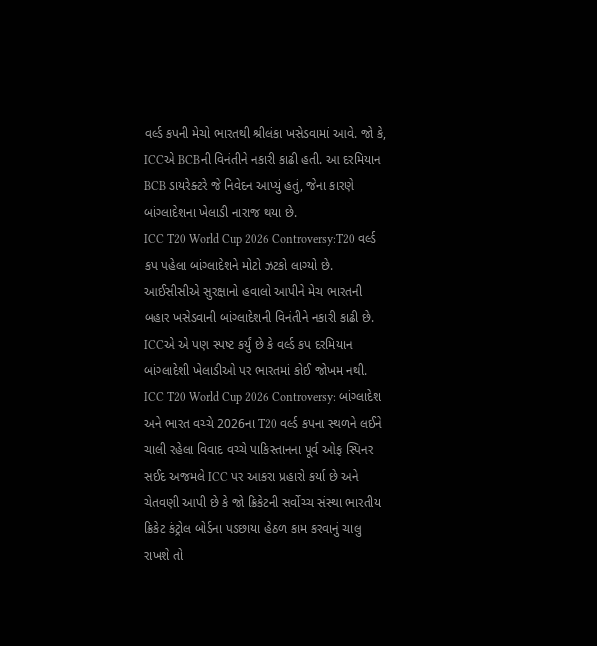વર્લ્ડ કપની મેચો ભારતથી શ્રીલંકા ખસેડવામાં આવે. જો કે, ICCએ BCBની વિનંતીને નકારી કાઢી હતી. આ દરમિયાન BCB ડાયરેક્ટરે જે નિવેદન આપ્યું હતું, જેના કારણે બાંગ્લાદેશના ખેલાડી નારાજ થયા છે.
ICC T20 World Cup 2026 Controversy:T20 વર્લ્ડ કપ પહેલા બાંગ્લાદેશને મોટો ઝટકો લાગ્યો છે. આઈસીસીએ સુરક્ષાનો હવાલો આપીને મેચ ભારતની બહાર ખસેડવાની બાંગ્લાદેશની વિનંતીને નકારી કાઢી છે. ICCએ એ પણ સ્પષ્ટ કર્યું છે કે વર્લ્ડ કપ દરમિયાન બાંગ્લાદેશી ખેલાડીઓ પર ભારતમાં કોઈ જોખમ નથી.
ICC T20 World Cup 2026 Controversy: બાંગ્લાદેશ અને ભારત વચ્ચે 2026ના T20 વર્લ્ડ કપના સ્થળને લઈને ચાલી રહેલા વિવાદ વચ્ચે પાકિસ્તાનના પૂર્વ ઓફ સ્પિનર સઈદ અજમલે ICC પર આકરા પ્રહારો કર્યા છે અને ચેતવણી આપી છે કે જો ક્રિકેટની સર્વોચ્ચ સંસ્થા ભારતીય ક્રિકેટ કંટ્રોલ બોર્ડના પડછાયા હેઠળ કામ કરવાનું ચાલુ રાખશે તો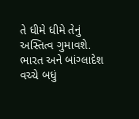તે ધીમે ધીમે તેનું અસ્તિત્વ ગુમાવશે.
ભારત અને બાંગ્લાદેશ વચ્ચે બધું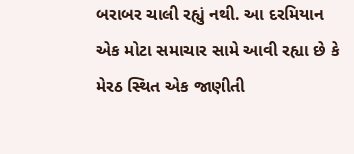બરાબર ચાલી રહ્યું નથી. આ દરમિયાન એક મોટા સમાચાર સામે આવી રહ્યા છે કે મેરઠ સ્થિત એક જાણીતી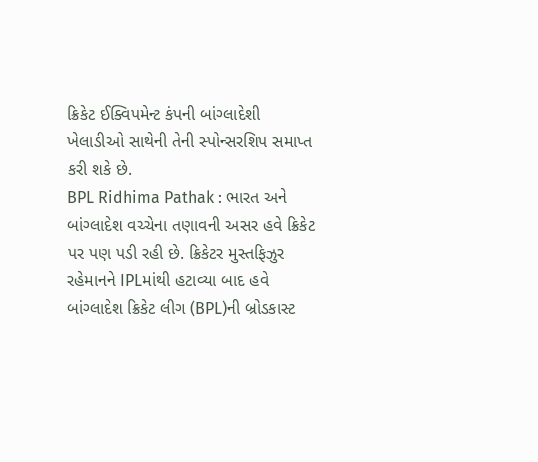ક્રિકેટ ઈક્વિપમેન્ટ કંપની બાંગ્લાદેશી ખેલાડીઓ સાથેની તેની સ્પોન્સરશિપ સમાપ્ત કરી શકે છે.
BPL Ridhima Pathak : ભારત અને બાંગ્લાદેશ વચ્ચેના તણાવની અસર હવે ક્રિકેટ પર પણ પડી રહી છે. ક્રિકેટર મુસ્તફિઝુર રહેમાનને IPLમાંથી હટાવ્યા બાદ હવે બાંગ્લાદેશ ક્રિકેટ લીગ (BPL)ની બ્રોડકાસ્ટ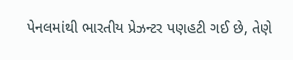પેનલમાંથી ભારતીય પ્રેઝન્ટર પણહટી ગઈ છે, તેણે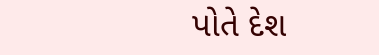પોતે દેશ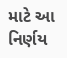માટે આ નિર્ણય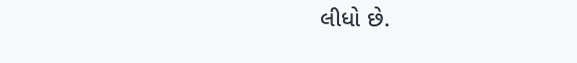લીધો છે.